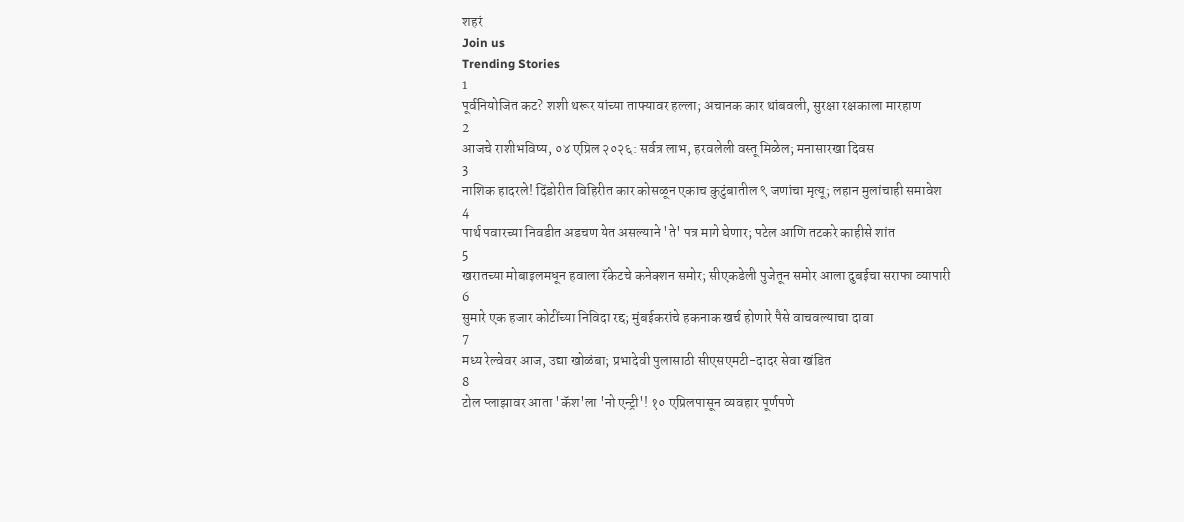शहरं
Join us
Trending Stories
1
पूर्वनियोजित कट? शशी थरूर यांच्या ताफ्यावर हल्ला; अचानक कार थांबवली, सुरक्षा रक्षकाला मारहाण
2
आजचे राशीभविष्य, ०४ एप्रिल २०२६: सर्वत्र लाभ, हरवलेली वस्तू मिळेल; मनासारखा दिवस
3
नाशिक हादरले! दिंडोरीत विहिरीत कार कोसळून एकाच कुटुंबातील ९ जणांचा मृत्यू; लहान मुलांचाही समावेश
4
पार्थ पवारच्या निवडीत अडचण येत असल्याने 'ते' पत्र मागे घेणार; पटेल आणि तटकरे काहीसे शांत
5
खरातच्या मोबाइलमधून हवाला रॅकेटचे कनेक्शन समोर; सीएकडेली पुजेतून समोर आला दुबईचा सराफा व्यापारी
6
सुमारे एक हजार कोटींच्या निविदा रद्द; मुंबईकरांचे हकनाक खर्च होणारे पैसे वाचवल्याचा दावा
7
मध्य रेल्वेवर आज, उद्या खोळंबा; प्रभादेवी पुलासाठी सीएसएमटी-दादर सेवा खंडित
8
टोल प्लाझावर आता 'कॅश'ला 'नो एन्ट्री'! १० एप्रिलपासून व्यवहार पूर्णपणे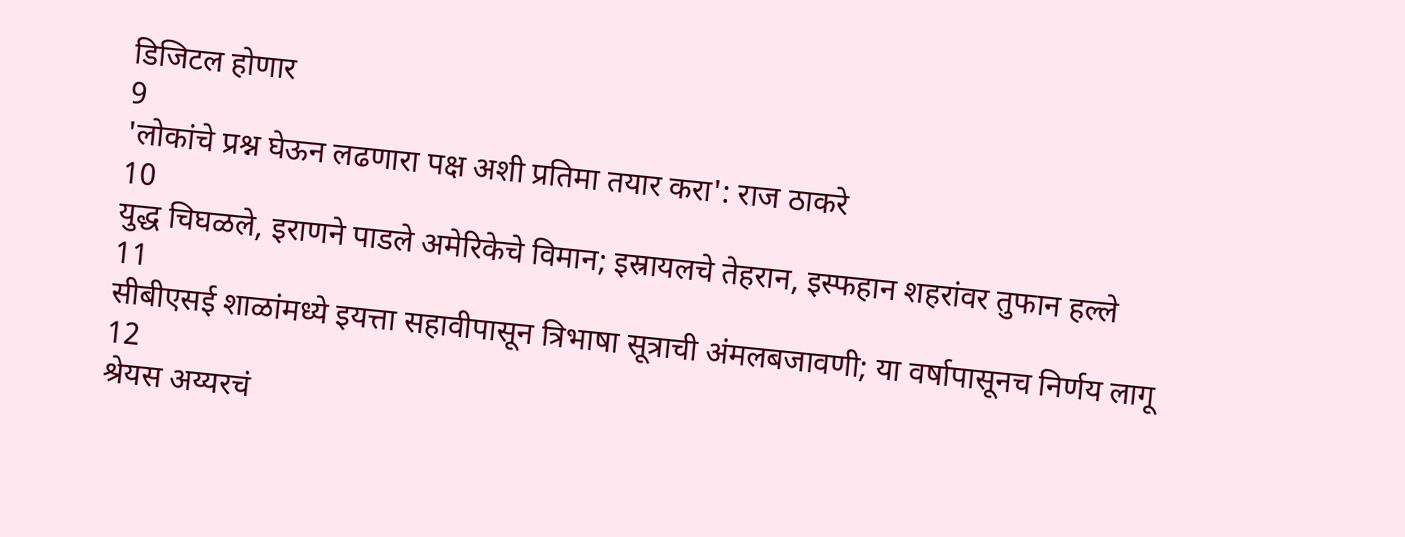डिजिटल होणार
9
'लोकांचे प्रश्न घेऊन लढणारा पक्ष अशी प्रतिमा तयार करा': राज ठाकरे
10
युद्ध चिघळले, इराणने पाडले अमेरिकेचे विमान; इस्रायलचे तेहरान, इस्फहान शहरांवर तुफान हल्ले
11
सीबीएसई शाळांमध्ये इयत्ता सहावीपासून त्रिभाषा सूत्राची अंमलबजावणी; या वर्षापासूनच निर्णय लागू
12
श्रेयस अय्यरचं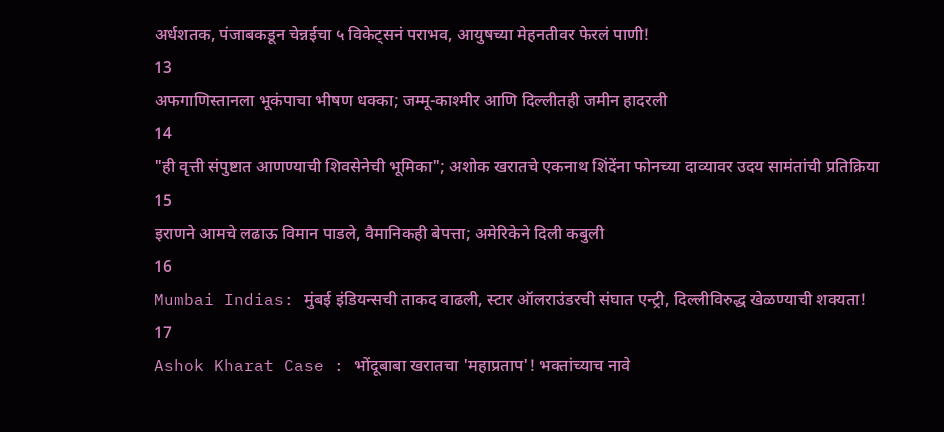अर्धशतक, पंजाबकडून चेन्नईचा ५ विकेट्सनं पराभव, आयुषच्या मेहनतीवर फेरलं पाणी!
13
अफगाणिस्तानला भूकंपाचा भीषण धक्का; जम्मू-काश्मीर आणि दिल्लीतही जमीन हादरली
14
"ही वृत्ती संपुष्टात आणण्याची शिवसेनेची भूमिका"; अशोक खरातचे एकनाथ शिंदेंना फोनच्या दाव्यावर उदय सामंतांची प्रतिक्रिया
15
इराणने आमचे लढाऊ विमान पाडले, वैमानिकही बेपत्ता; अमेरिकेने दिली कबुली
16
Mumbai Indias: मुंबई इंडियन्सची ताकद वाढली, स्टार ऑलराउंडरची संघात एन्ट्री, दिल्लीविरुद्ध खेळण्याची शक्यता!
17
Ashok Kharat Case : भोंदूबाबा खरातचा 'महाप्रताप'! भक्तांच्याच नावे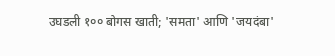उघडली १०० बोगस खाती; 'समता' आणि 'जयदंबा'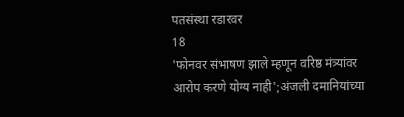पतसंस्था रडारवर
18
'फोनवर संभाषण झाले म्हणून वरिष्ठ मंत्र्यांवर आरोप करणे योग्य नाही';अंजली दमानियांच्या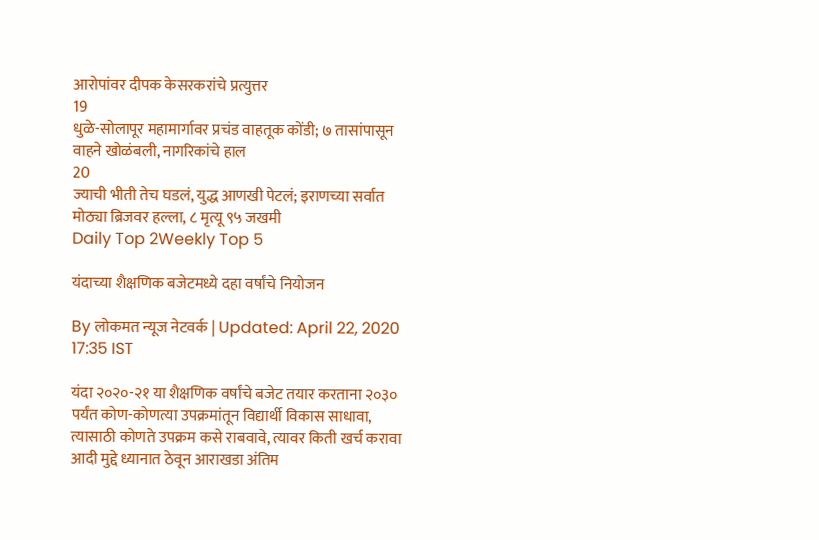आरोपांवर दीपक केसरकरांचे प्रत्युत्तर
19
धुळे-सोलापूर महामार्गावर प्रचंड वाहतूक कोंडी; ७ तासांपासून वाहने खोळंबली, नागरिकांचे हाल
20
ज्याची भीती तेच घडलं, युद्ध आणखी पेटलं; इराणच्या सर्वात मोठ्या ब्रिजवर हल्ला, ८ मृत्यू ९५ जखमी
Daily Top 2Weekly Top 5

यंदाच्या शैक्षणिक बजेटमध्ये दहा वर्षांचे नियोजन

By लोकमत न्यूज नेटवर्क | Updated: April 22, 2020 17:35 IST

यंदा २०२०-२१ या शैक्षणिक वर्षांचे बजेट तयार करताना २०३० पर्यंत कोण-कोणत्या उपक्रमांतून विद्यार्थी विकास साधावा, त्यासाठी कोणते उपक्रम कसे राबवावे, त्यावर किती खर्च करावा आदी मुद्दे ध्यानात ठेवून आराखडा अंतिम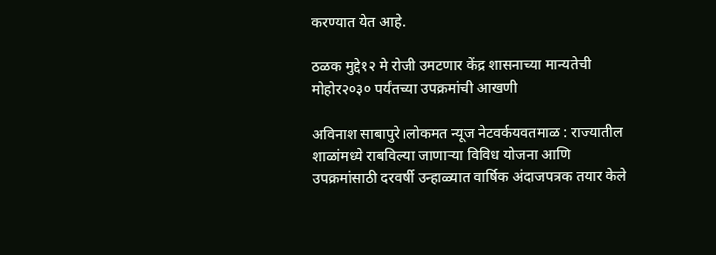करण्यात येत आहे.

ठळक मुद्दे१२ मे रोजी उमटणार केंद्र शासनाच्या मान्यतेची मोहोर२०३० पर्यंतच्या उपक्रमांची आखणी

अविनाश साबापुरे।लोकमत न्यूज नेटवर्कयवतमाळ : राज्यातील शाळांमध्ये राबविल्या जाणाऱ्या विविध योजना आणि उपक्रमांसाठी दरवर्षी उन्हाळ्यात वार्षिक अंदाजपत्रक तयार केले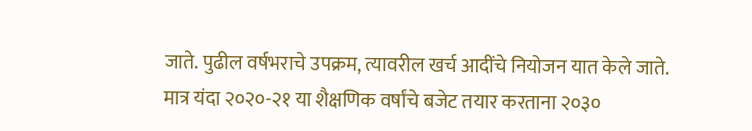जाते. पुढील वर्षभराचे उपक्रम, त्यावरील खर्च आदींचे नियोजन यात केले जाते. मात्र यंदा २०२०-२१ या शैक्षणिक वर्षांचे बजेट तयार करताना २०३०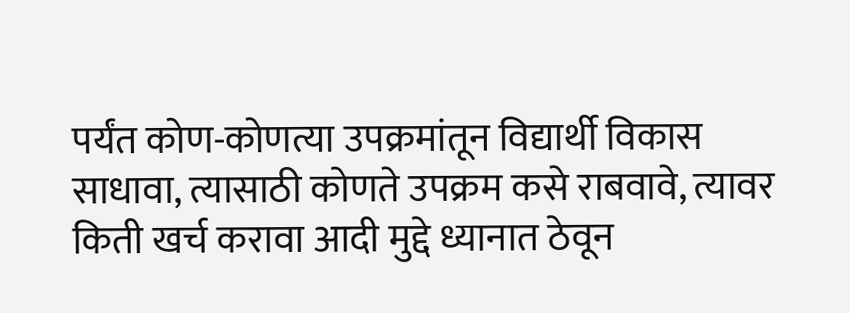पर्यंत कोण-कोणत्या उपक्रमांतून विद्यार्थी विकास साधावा, त्यासाठी कोणते उपक्रम कसे राबवावे, त्यावर किती खर्च करावा आदी मुद्दे ध्यानात ठेवून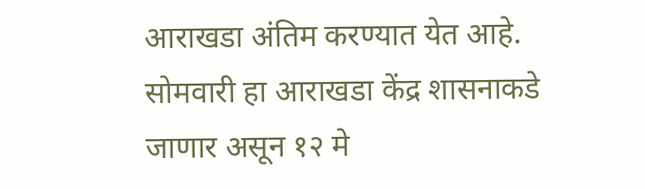आराखडा अंतिम करण्यात येत आहे. सोमवारी हा आराखडा केंद्र शासनाकडे जाणार असून १२ मे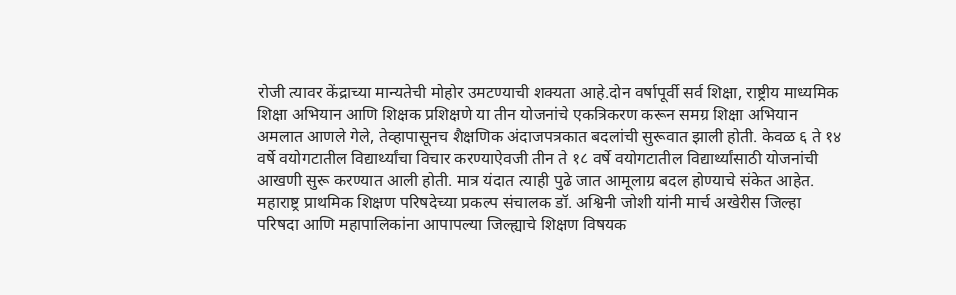रोजी त्यावर केंद्राच्या मान्यतेची मोहोर उमटण्याची शक्यता आहे.दोन वर्षापूर्वी सर्व शिक्षा, राष्ट्रीय माध्यमिक शिक्षा अभियान आणि शिक्षक प्रशिक्षणे या तीन योजनांचे एकत्रिकरण करून समग्र शिक्षा अभियान अमलात आणले गेले, तेव्हापासूनच शैक्षणिक अंदाजपत्रकात बदलांची सुरूवात झाली होती. केवळ ६ ते १४ वर्षे वयोगटातील विद्यार्थ्यांचा विचार करण्याऐवजी तीन ते १८ वर्षे वयोगटातील विद्यार्थ्यांसाठी योजनांची आखणी सुरू करण्यात आली होती. मात्र यंदात त्याही पुढे जात आमूलाग्र बदल होण्याचे संकेत आहेत. महाराष्ट्र प्राथमिक शिक्षण परिषदेच्या प्रकल्प संचालक डॉ. अश्विनी जोशी यांनी मार्च अखेरीस जिल्हा परिषदा आणि महापालिकांना आपापल्या जिल्ह्याचे शिक्षण विषयक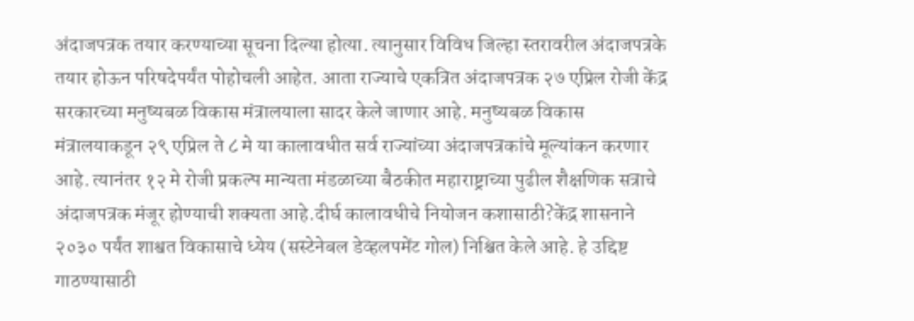अंदाजपत्रक तयार करण्याच्या सूचना दिल्या होत्या. त्यानुसार विविध जिल्हा स्तरावरील अंदाजपत्रके तयार होऊन परिषदेपर्यंत पोहोचली आहेत. आता राज्याचे एकत्रित अंदाजपत्रक २७ एप्रिल रोजी केंद्र सरकारच्या मनुष्यबळ विकास मंत्रालयाला सादर केले जाणार आहे. मनुष्यबळ विकास मंत्रालयाकडून २९ एप्रिल ते ८ मे या कालावधीत सर्व राज्यांच्या अंदाजपत्रकांचे मूल्यांकन करणार आहे. त्यानंतर १२ मे रोजी प्रकल्प मान्यता मंडळाच्या बैठकीत महाराष्ट्राच्या पुढील शैक्षणिक सत्राचे अंदाजपत्रक मंजूर होण्याची शक्यता आहे.दीर्घ कालावधीचे नियोजन कशासाठी?केंद्र शासनाने २०३० पर्यंत शाश्वत विकासाचे ध्येय (सस्टेनेबल डेव्हलपमेंट गोल) निश्चित केले आहे. हे उद्दिष्ट गाठण्यासाठी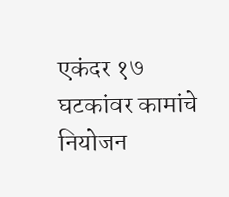एकंदर १७ घटकांवर कामांचे नियोजन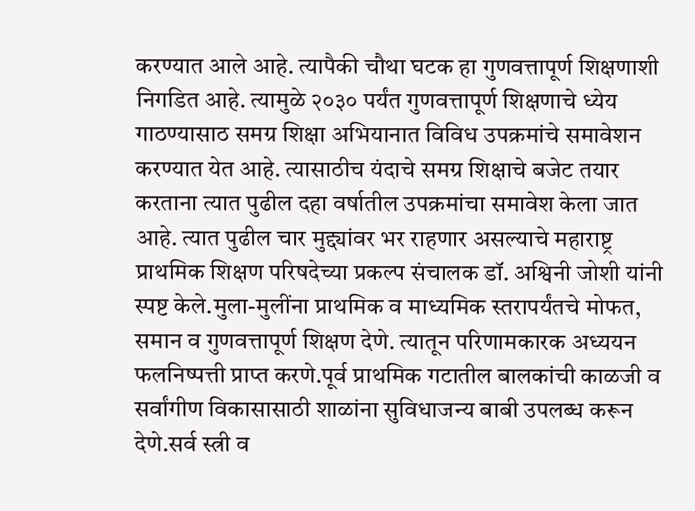करण्यात आले आहे. त्यापैकी चौथा घटक हा गुणवत्तापूर्ण शिक्षणाशी निगडित आहे. त्यामुळे २०३० पर्यंत गुणवत्तापूर्ण शिक्षणाचे ध्येय गाठण्यासाठ समग्र शिक्षा अभियानात विविध उपक्रमांचे समावेशन करण्यात येत आहे. त्यासाठीच यंदाचे समग्र शिक्षाचे बजेट तयार करताना त्यात पुढील दहा वर्षातील उपक्रमांचा समावेश केला जात आहे. त्यात पुढील चार मुद्द्यांवर भर राहणार असल्याचे महाराष्ट्र प्राथमिक शिक्षण परिषदेच्या प्रकल्प संचालक डॉ. अश्विनी जोशी यांनी स्पष्ट केले.मुला-मुलींना प्राथमिक व माध्यमिक स्तरापर्यंतचे मोफत, समान व गुणवत्तापूर्ण शिक्षण देणे. त्यातून परिणामकारक अध्ययन फलनिष्पत्ती प्राप्त करणे.पूर्व प्राथमिक गटातील बालकांची काळजी व सर्वांगीण विकासासाठी शाळांना सुविधाजन्य बाबी उपलब्ध करून देणे.सर्व स्त्री व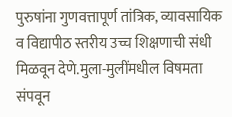पुरुषांना गुणवत्तापूर्ण तांत्रिक, व्यावसायिक व विद्यापीठ स्तरीय उच्च शिक्षणाची संधी मिळवून देणे.मुला-मुलींमधील विषमता संपवून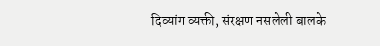दिव्यांग व्यक्ती, संरक्षण नसलेली बालके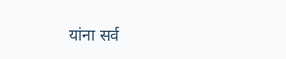यांना सर्व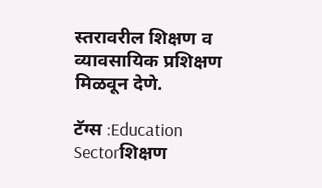स्तरावरील शिक्षण व व्यावसायिक प्रशिक्षण मिळवून देणे.

टॅग्स :Education Sectorशिक्षण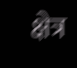क्षेत्र